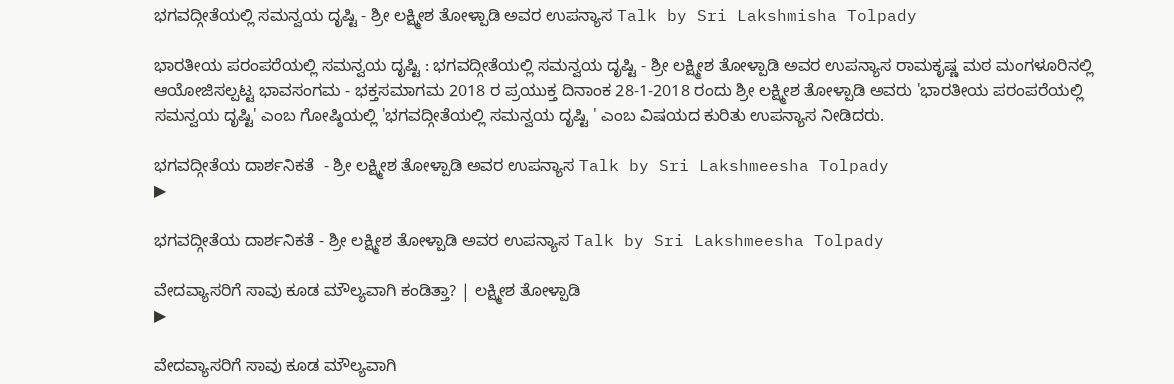ಭಗವದ್ಗೀತೆಯಲ್ಲಿ ಸಮನ್ವಯ ದೃಷ್ಟಿ - ಶ್ರೀ ಲಕ್ಷ್ಮೀಶ ತೋಳ್ಪಾಡಿ ಅವರ ಉಪನ್ಯಾಸ Talk by Sri Lakshmisha Tolpady

ಭಾರತೀಯ ಪರಂಪರೆಯಲ್ಲಿ ಸಮನ್ವಯ ದೃಷ್ಟಿ : ಭಗವದ್ಗೀತೆಯಲ್ಲಿ ಸಮನ್ವಯ ದೃಷ್ಟಿ - ಶ್ರೀ ಲಕ್ಷ್ಮೀಶ ತೋಳ್ಪಾಡಿ ಅವರ ಉಪನ್ಯಾಸ ರಾಮಕೃಷ್ಣ ಮಠ ಮಂಗಳೂರಿನಲ್ಲಿ ಆಯೋಜಿಸಲ್ಪಟ್ಟ ಭಾವಸಂಗಮ - ಭಕ್ತಸಮಾಗಮ 2018 ರ ಪ್ರಯುಕ್ತ ದಿನಾಂಕ 28-1-2018 ರಂದು ಶ್ರೀ ಲಕ್ಷ್ಮೀಶ ತೋಳ್ಪಾಡಿ ಅವರು 'ಭಾರತೀಯ ಪರಂಪರೆಯಲ್ಲಿ ಸಮನ್ವಯ ದೃಷ್ಟಿ' ಎಂಬ ಗೋಷ್ಠಿಯಲ್ಲಿ 'ಭಗವದ್ಗೀತೆಯಲ್ಲಿ ಸಮನ್ವಯ ದೃಷ್ಟಿ ' ಎಂಬ ವಿಷಯದ ಕುರಿತು ಉಪನ್ಯಾಸ ನೀಡಿದರು.

ಭಗವದ್ಗೀತೆಯ ದಾರ್ಶನಿಕತೆ  - ಶ್ರೀ ಲಕ್ಷ್ಮೀಶ ತೋಳ್ಪಾಡಿ ಅವರ ಉಪನ್ಯಾಸ Talk by Sri Lakshmeesha Tolpady
▶

ಭಗವದ್ಗೀತೆಯ ದಾರ್ಶನಿಕತೆ - ಶ್ರೀ ಲಕ್ಷ್ಮೀಶ ತೋಳ್ಪಾಡಿ ಅವರ ಉಪನ್ಯಾಸ Talk by Sri Lakshmeesha Tolpady

ವೇದವ್ಯಾಸರಿಗೆ ಸಾವು ಕೂಡ ಮೌಲ್ಯವಾಗಿ ಕಂಡಿತ್ತಾ? | ಲಕ್ಷ್ಮೀಶ ತೋಳ್ಪಾಡಿ
▶

ವೇದವ್ಯಾಸರಿಗೆ ಸಾವು ಕೂಡ ಮೌಲ್ಯವಾಗಿ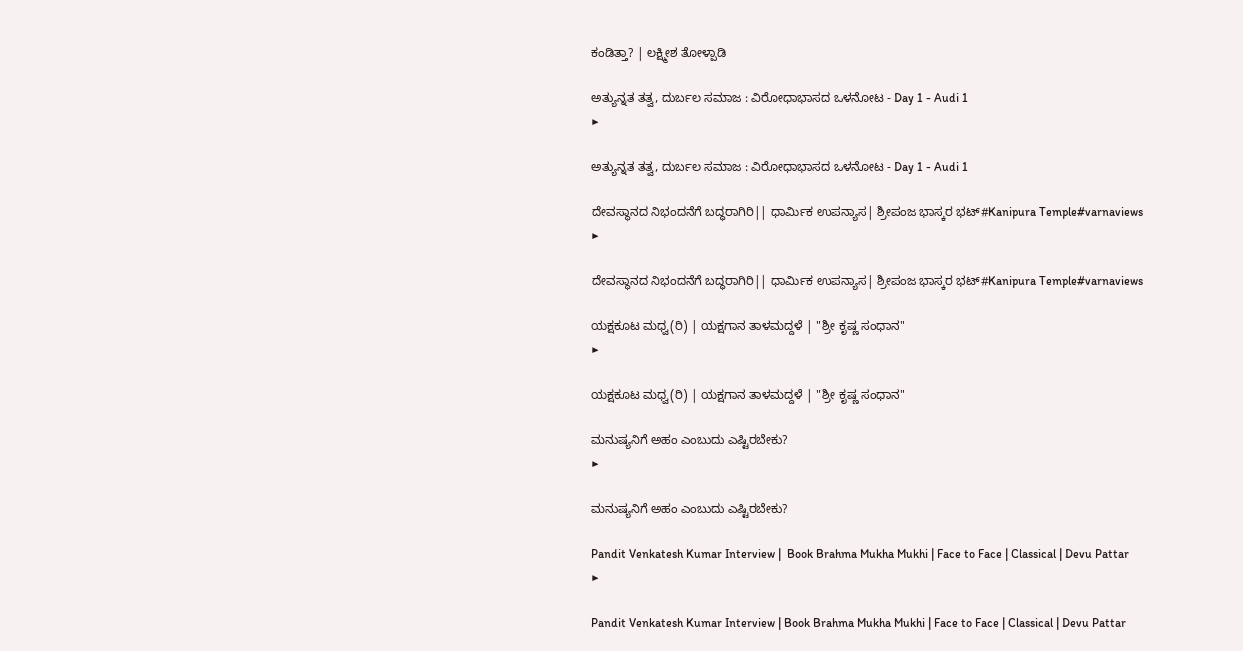ಕಂಡಿತ್ತಾ? | ಲಕ್ಷ್ಮೀಶ ತೋಳ್ಪಾಡಿ

ಅತ್ಯುನ್ನತ ತತ್ವ, ದುರ್ಬಲ ಸಮಾಜ : ವಿರೋಧಾಭಾಸದ ಒಳನೋಟ - Day 1 - Audi 1
▶

ಅತ್ಯುನ್ನತ ತತ್ವ, ದುರ್ಬಲ ಸಮಾಜ : ವಿರೋಧಾಭಾಸದ ಒಳನೋಟ - Day 1 - Audi 1

ದೇವಸ್ಥಾನದ ನಿಭಂದನೆಗೆ ಬದ್ಧರಾಗಿರಿ|| ಧಾರ್ಮಿಕ ಉಪನ್ಯಾಸ| ಶ್ರೀಪಂಜ ಭಾಸ್ಕರ ಭಟ್#Kanipura Temple#varnaviews
▶

ದೇವಸ್ಥಾನದ ನಿಭಂದನೆಗೆ ಬದ್ಧರಾಗಿರಿ|| ಧಾರ್ಮಿಕ ಉಪನ್ಯಾಸ| ಶ್ರೀಪಂಜ ಭಾಸ್ಕರ ಭಟ್#Kanipura Temple#varnaviews

ಯಕ್ಷಕೂಟ ಮಧ್ವ(ರಿ) | ಯಕ್ಷಗಾನ ತಾಳಮದ್ದಳೆ | "ಶ್ರೀ ಕೃಷ್ಣ ಸಂಧಾನ"
▶

ಯಕ್ಷಕೂಟ ಮಧ್ವ(ರಿ) | ಯಕ್ಷಗಾನ ತಾಳಮದ್ದಳೆ | "ಶ್ರೀ ಕೃಷ್ಣ ಸಂಧಾನ"

ಮನುಷ್ಯನಿಗೆ ಅಹಂ ಎಂಬುದು ಎಷ್ಟಿರಬೇಕು?
▶

ಮನುಷ್ಯನಿಗೆ ಅಹಂ ಎಂಬುದು ಎಷ್ಟಿರಬೇಕು?

Pandit Venkatesh Kumar Interview |  Book Brahma Mukha Mukhi | Face to Face | Classical | Devu Pattar
▶

Pandit Venkatesh Kumar Interview | Book Brahma Mukha Mukhi | Face to Face | Classical | Devu Pattar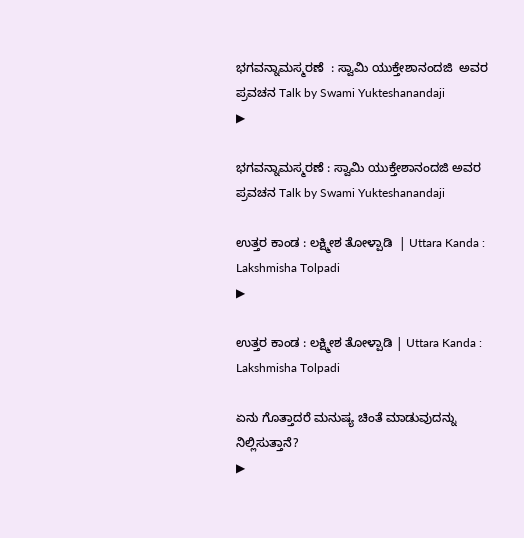ಭಗವನ್ನಾಮಸ್ಮರಣೆ  : ಸ್ವಾಮಿ ಯುಕ್ತೇಶಾನಂದಜಿ  ಅವರ ಪ್ರವಚನ Talk by Swami Yukteshanandaji
▶

ಭಗವನ್ನಾಮಸ್ಮರಣೆ : ಸ್ವಾಮಿ ಯುಕ್ತೇಶಾನಂದಜಿ ಅವರ ಪ್ರವಚನ Talk by Swami Yukteshanandaji

ಉತ್ತರ ಕಾಂಡ : ಲಕ್ಷ್ಮೀಶ ತೋಳ್ಪಾಡಿ  | Uttara Kanda : Lakshmisha Tolpadi
▶

ಉತ್ತರ ಕಾಂಡ : ಲಕ್ಷ್ಮೀಶ ತೋಳ್ಪಾಡಿ | Uttara Kanda : Lakshmisha Tolpadi

ಏನು ಗೊತ್ತಾದರೆ ಮನುಷ್ಯ ಚಿಂತೆ ಮಾಡುವುದನ್ನು  ನಿಲ್ಲಿಸುತ್ತಾನೆ?
▶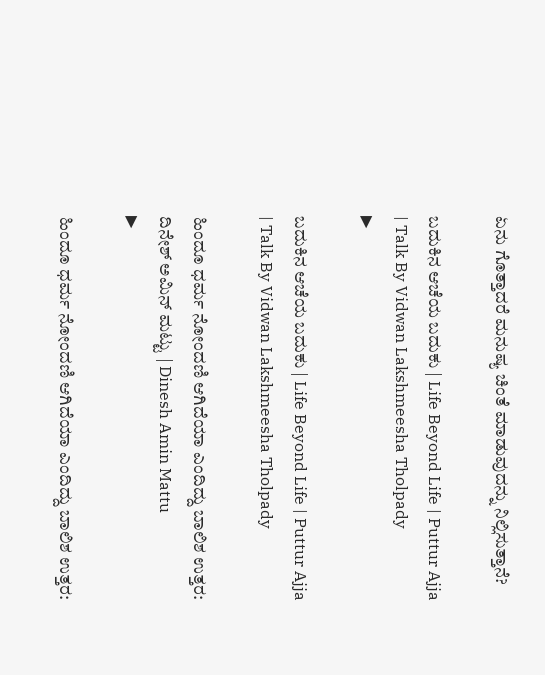ಏನು ಗೊತ್ತಾದರೆ ಮನುಷ್ಯ ಚಿಂತೆ ಮಾಡುವುದನ್ನು ನಿಲ್ಲಿಸುತ್ತಾನೆ?

ಬದುಕಿನ ಆಚೆಯ ಬದುಕು | Life Beyond Life | Puttur Ajja | Talk By Vidwan Lakshmeesha Tholpady
▶

ಬದುಕಿನ ಆಚೆಯ ಬದುಕು | Life Beyond Life | Puttur Ajja | Talk By Vidwan Lakshmeesha Tholpady

ಹಿಂದೂ ಧರ್ಮ ನೋಂದಣಿ ಆಗಿದೆಯಾ ಎಂದಿದ್ದು ಬಾಲಿಶ ಉತ್ತರ: ದಿನೇಶ್ ಅಮಿನ್ ಮಟ್ಟು | Dinesh Amin Mattu
▶

ಹಿಂದೂ ಧರ್ಮ ನೋಂದಣಿ ಆಗಿದೆಯಾ ಎಂದಿದ್ದು ಬಾಲಿಶ ಉತ್ತರ: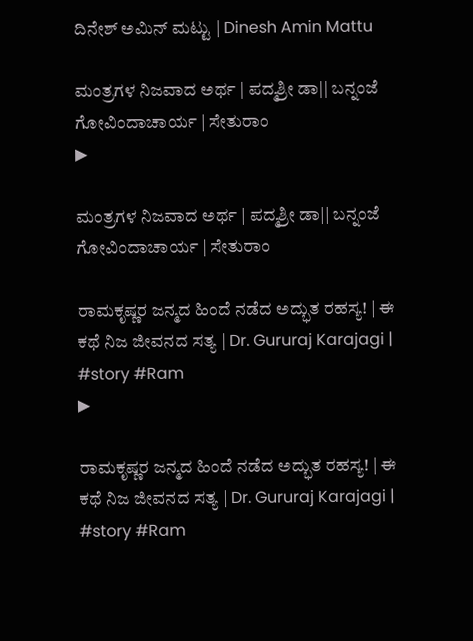ದಿನೇಶ್ ಅಮಿನ್ ಮಟ್ಟು | Dinesh Amin Mattu

ಮಂತ್ರಗಳ ನಿಜವಾದ ಅರ್ಥ | ಪದ್ಮಶ್ರೀ ಡಾ|| ಬನ್ನಂಜೆ ಗೋವಿಂದಾಚಾರ್ಯ | ಸೇತುರಾಂ
▶

ಮಂತ್ರಗಳ ನಿಜವಾದ ಅರ್ಥ | ಪದ್ಮಶ್ರೀ ಡಾ|| ಬನ್ನಂಜೆ ಗೋವಿಂದಾಚಾರ್ಯ | ಸೇತುರಾಂ

ರಾಮಕೃಷ್ಣರ ಜನ್ಮದ ಹಿಂದೆ ನಡೆದ ಅದ್ಭುತ ರಹಸ್ಯ! | ಈ ಕಥೆ ನಿಜ ಜೀವನದ ಸತ್ಯ | Dr. Gururaj Karajagi | #story #Ram
▶

ರಾಮಕೃಷ್ಣರ ಜನ್ಮದ ಹಿಂದೆ ನಡೆದ ಅದ್ಭುತ ರಹಸ್ಯ! | ಈ ಕಥೆ ನಿಜ ಜೀವನದ ಸತ್ಯ | Dr. Gururaj Karajagi | #story #Ram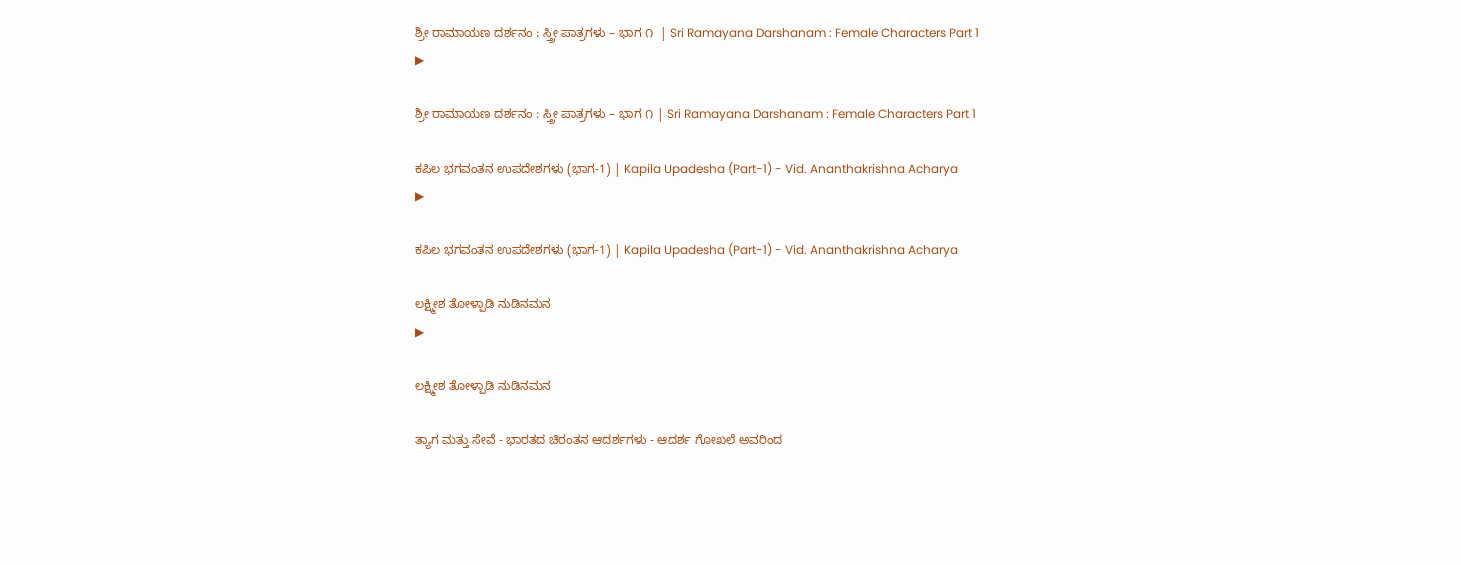ಶ್ರೀ ರಾಮಾಯಣ ದರ್ಶನಂ : ಸ್ತ್ರೀ ಪಾತ್ರಗಳು – ಭಾಗ ೧  | Sri Ramayana Darshanam : Female Characters Part 1
▶

ಶ್ರೀ ರಾಮಾಯಣ ದರ್ಶನಂ : ಸ್ತ್ರೀ ಪಾತ್ರಗಳು – ಭಾಗ ೧ | Sri Ramayana Darshanam : Female Characters Part 1

ಕಪಿಲ ಭಗವಂತನ ಉಪದೇಶಗಳು (ಭಾಗ-1) | Kapila Upadesha (Part-1) - Vid. Ananthakrishna Acharya
▶

ಕಪಿಲ ಭಗವಂತನ ಉಪದೇಶಗಳು (ಭಾಗ-1) | Kapila Upadesha (Part-1) - Vid. Ananthakrishna Acharya

ಲಕ್ಷ್ಮೀಶ ತೋಳ್ಪಾಡಿ ನುಡಿನಮನ
▶

ಲಕ್ಷ್ಮೀಶ ತೋಳ್ಪಾಡಿ ನುಡಿನಮನ

ತ್ಯಾಗ ಮತ್ತು ಸೇವೆ - ಭಾರತದ ಚಿರಂತನ ಆದರ್ಶಗಳು - ಆದರ್ಶ ಗೋಖಲೆ ಅವರಿಂದ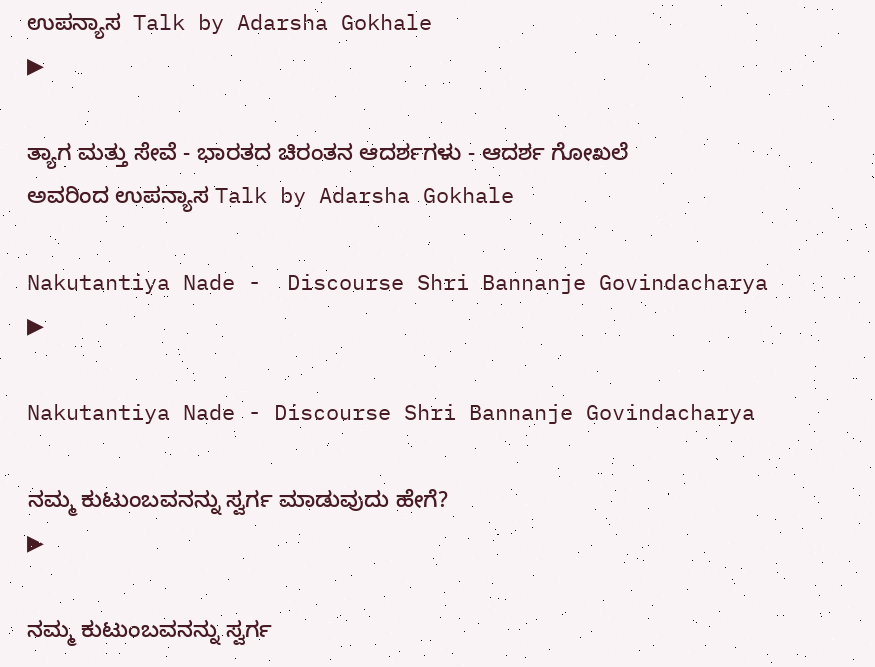ಉಪನ್ಯಾಸ  Talk by Adarsha Gokhale
▶

ತ್ಯಾಗ ಮತ್ತು ಸೇವೆ - ಭಾರತದ ಚಿರಂತನ ಆದರ್ಶಗಳು - ಆದರ್ಶ ಗೋಖಲೆ ಅವರಿಂದ ಉಪನ್ಯಾಸ Talk by Adarsha Gokhale

Nakutantiya Nade -  Discourse Shri Bannanje Govindacharya
▶

Nakutantiya Nade - Discourse Shri Bannanje Govindacharya

ನಮ್ಮ ಕುಟುಂಬವನನ್ನು ಸ್ವರ್ಗ ಮಾಡುವುದು ಹೇಗೆ?
▶

ನಮ್ಮ ಕುಟುಂಬವನನ್ನು ಸ್ವರ್ಗ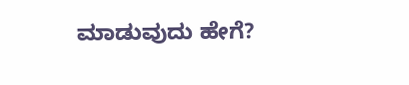ಮಾಡುವುದು ಹೇಗೆ?